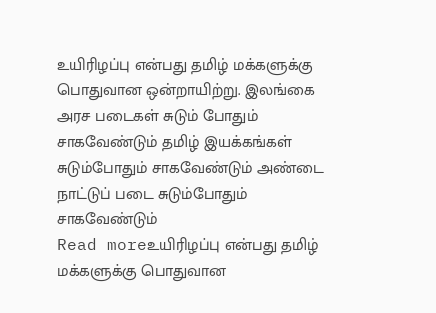உயிரிழப்பு என்பது தமிழ் மக்களுக்கு பொதுவான ஒன்றாயிற்று. இலங்கை அரச படைகள் சுடும் போதும் சாகவேண்டும் தமிழ் இயக்கங்கள் சுடும்போதும் சாகவேண்டும் அண்டை நாட்டுப் படை சுடும்போதும் சாகவேண்டும்
Read moreஉயிரிழப்பு என்பது தமிழ் மக்களுக்கு பொதுவான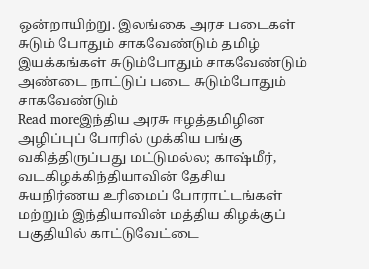ஒன்றாயிற்று. இலங்கை அரச படைகள் சுடும் போதும் சாகவேண்டும் தமிழ் இயக்கங்கள் சுடும்போதும் சாகவேண்டும் அண்டை நாட்டுப் படை சுடும்போதும் சாகவேண்டும்
Read moreஇந்திய அரசு ஈழத்தமிழின அழிப்புப் போரில் முக்கிய பங்கு வகித்திருப்பது மட்டுமல்ல; காஷ்மீர், வடகிழக்கிந்தியாவின் தேசிய சுயநிர்ணய உரிமைப் போராட்டங்கள் மற்றும் இந்தியாவின் மத்திய கிழக்குப் பகுதியில் காட்டுவேட்டை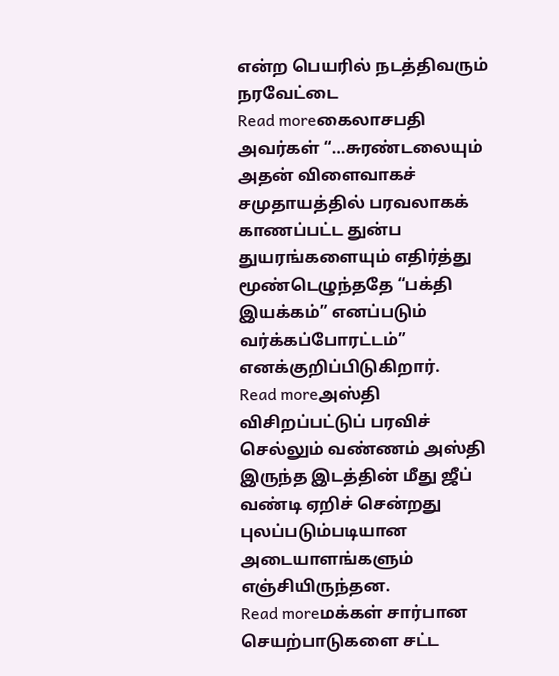என்ற பெயரில் நடத்திவரும் நரவேட்டை
Read moreகைலாசபதி அவர்கள் “…சுரண்டலையும் அதன் விளைவாகச் சமுதாயத்தில் பரவலாகக் காணப்பட்ட துன்ப துயரங்களையும் எதிர்த்து மூண்டெழுந்ததே “பக்தி இயக்கம்” எனப்படும் வர்க்கப்போரட்டம்” எனக்குறிப்பிடுகிறார்.
Read moreஅஸ்தி விசிறப்பட்டுப் பரவிச் செல்லும் வண்ணம் அஸ்தி இருந்த இடத்தின் மீது ஜீப் வண்டி ஏறிச் சென்றது புலப்படும்படியான அடையாளங்களும் எஞ்சியிருந்தன.
Read moreமக்கள் சார்பான செயற்பாடுகளை சட்ட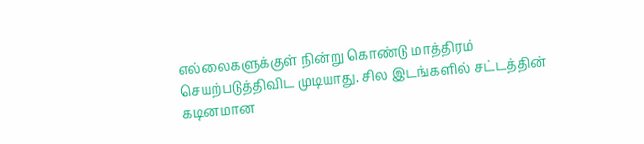எல்லைகளுக்குள் நின்று கொண்டு மாத்திரம் செயற்படுத்திவிட முடியாது. சில இடங்களில் சட்டத்தின் கடினமான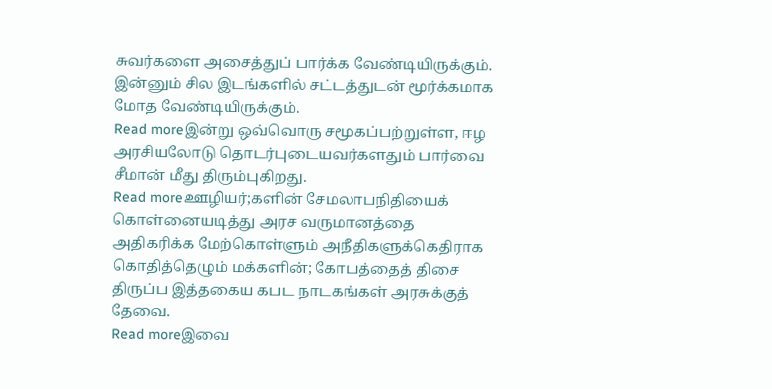சுவர்களை அசைத்துப் பார்க்க வேண்டியிருக்கும். இன்னும் சில இடங்களில் சட்டத்துடன் மூர்க்கமாக மோத வேண்டியிருக்கும்.
Read moreஇன்று ஒவ்வொரு சமூகப்பற்றுள்ள, ஈழ அரசியலோடு தொடர்புடையவர்களதும் பார்வை சீமான் மீது திரும்புகிறது.
Read moreஊழியர்;களின் சேமலாபநிதியைக் கொள்னையடித்து அரச வருமானத்தை அதிகரிக்க மேற்கொள்ளும் அநீதிகளுக்கெதிராக கொதித்தெழும் மக்களின்; கோபத்தைத் திசை திருப்ப இத்தகைய கபட நாடகங்கள் அரசுக்குத் தேவை.
Read moreஇவை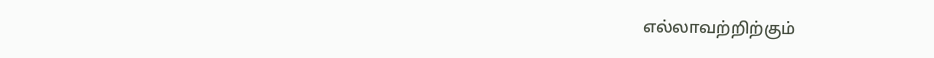எல்லாவற்றிற்கும்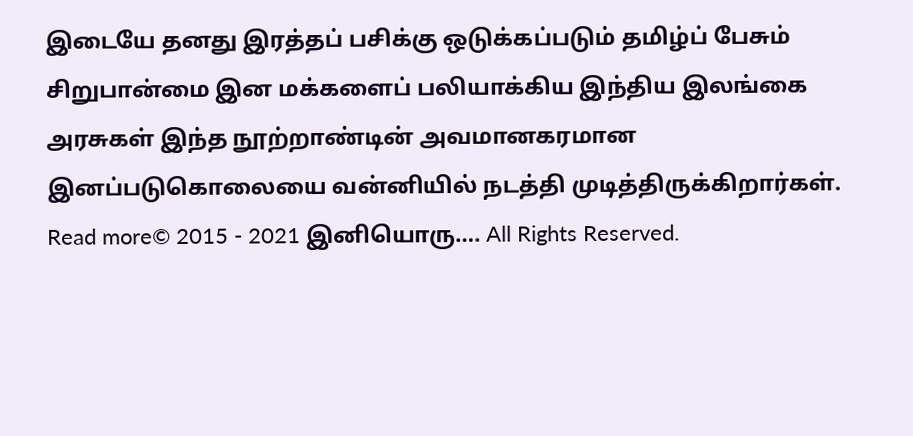இடையே தனது இரத்தப் பசிக்கு ஒடுக்கப்படும் தமிழ்ப் பேசும் சிறுபான்மை இன மக்களைப் பலியாக்கிய இந்திய இலங்கை அரசுகள் இந்த நூற்றாண்டின் அவமானகரமான இனப்படுகொலையை வன்னியில் நடத்தி முடித்திருக்கிறார்கள்.
Read more© 2015 - 2021 இனியொரு…. All Rights Reserved.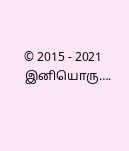© 2015 - 2021 இனியொரு….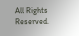All Rights Reserved.